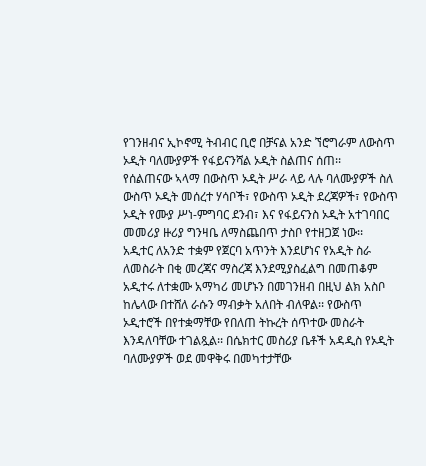የገንዘብና ኢኮኖሚ ትብብር ቢሮ በቻናል አንድ ኘሮግራም ለውስጥ ኦዲት ባለሙያዎች የፋይናንሻል ኦዲት ስልጠና ሰጠ፡፡
የሰልጠናው ኣላማ በውስጥ ኦዲት ሥራ ላይ ላሉ ባለሙያዎች ስለ ውስጥ ኦዲት መሰረተ ሃሳቦች፣ የውስጥ ኦዲት ደረጃዎች፣ የውስጥ ኦዲት የሙያ ሥነ-ምግባር ደንብ፣ እና የፋይናንስ ኦዲት አተገባበር መመሪያ ዙሪያ ግንዛቤ ለማስጨበጥ ታስቦ የተዘጋጀ ነው፡፡
አዲተር ለአንድ ተቋም የጀርባ አጥንት እንደሆነና የአዲት ስራ ለመስራት በቂ መረጃና ማስረጃ እንደሚያስፈልግ በመጠቆም አዲተሩ ለተቋሙ አማካሪ መሆኑን በመገንዘብ በዚህ ልክ አስቦ ከሌላው በተሸለ ራሱን ማብቃት አለበት ብለዋል፡፡ የውስጥ ኦዲተሮች በየተቋማቸው የበለጠ ትኩረት ሰጥተው መስራት እንዳለባቸው ተገልጿል፡፡ በሴክተር መስሪያ ቤቶች አዳዲስ የኦዲት ባለሙያዎች ወደ መዋቅሩ በመካተታቸው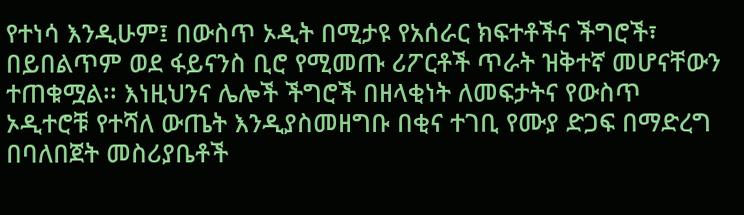የተነሳ እንዲሁም፤ በውስጥ ኦዲት በሚታዩ የአሰራር ክፍተቶችና ችግሮች፣ በይበልጥም ወደ ፋይናንስ ቢሮ የሚመጡ ሪፖርቶች ጥራት ዝቅተኛ መሆናቸውን ተጠቁሟል፡፡ እነዚህንና ሌሎች ችግሮች በዘላቂነት ለመፍታትና የውስጥ ኦዲተሮቹ የተሻለ ውጤት እንዲያስመዘግቡ በቂና ተገቢ የሙያ ድጋፍ በማድረግ በባለበጀት መስሪያቤቶች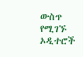ውስጥ የሚገኙ ኦዲተሮች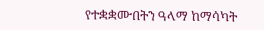የተቋቋሙበትን ዓላማ ከማሳካት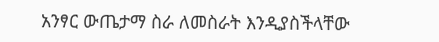አንፃር ውጤታማ ስራ ለመስራት እንዲያስችላቸው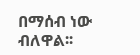በማሰብ ነው ብለዋል፡፡